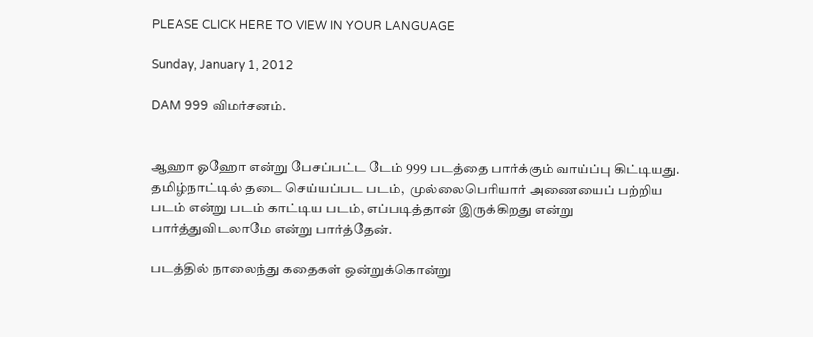PLEASE CLICK HERE TO VIEW IN YOUR LANGUAGE

Sunday, January 1, 2012

DAM 999 விமர்சனம்.


ஆஹா ஓஹோ என்று பேசப்பட்ட டேம் 999 படத்தை பார்க்கும் வாய்ப்பு கிட்டியது.  தமிழ்நாட்டில் தடை செய்யப்பட படம்,  முல்லைபெரியார் அணையைப் பற்றிய படம் என்று படம் காட்டிய படம், எப்படித்தான் இருக்கிறது என்று பார்த்துவிடலாமே என்று பார்த்தேன்.

படத்தில் நாலைந்து கதைகள் ஒன்றுக்கொன்று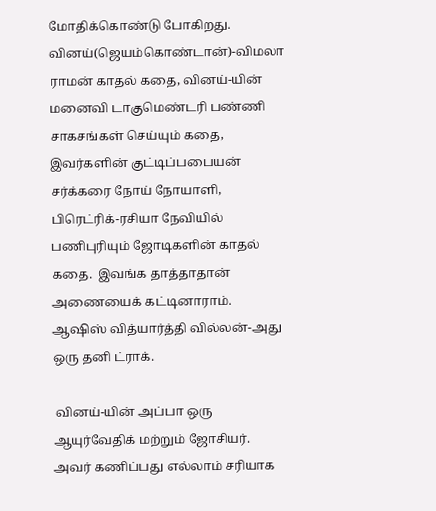மோதிக்கொண்டு போகிறது.  வினய்(ஜெயம்கொண்டான்)-விமலா ராமன் காதல் கதை, வினய்-யின் மனைவி டாகுமெண்டரி பண்ணி சாகசங்கள் செய்யும் கதை,  இவர்களின் குட்டிப்பபையன் சர்க்கரை நோய் நோயாளி, பிரெட்ரிக்-ரசியா நேவியில் பணிபுரியும் ஜோடிகளின் காதல் கதை.  இவங்க தாத்தாதான் அணையைக் கட்டினாராம். ஆஷிஸ் வித்யார்த்தி வில்லன்-அது ஒரு தனி ட்ராக்.

 வினய்-யின் அப்பா ஒரு ஆயுர்வேதிக் மற்றும் ஜோசியர்.  அவர் கணிப்பது எல்லாம் சரியாக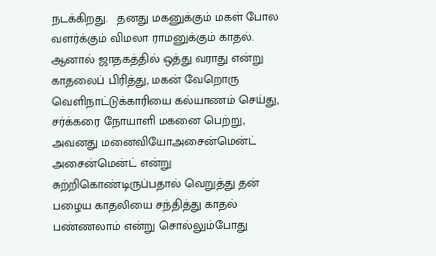நடக்கிறது.   தனது மகனுக்கும் மகள் போல வளர்க்கும் விமலா ராமனுக்கும் காதல். ஆனால் ஜாதகத்தில் ஒத்து வராது என்று காதலைப் பிரித்து, மகன் வேறொரு வெளிநாட்டுக்காரியை கல்யாணம் செய்து, சர்க்கரை நோயாளி மகனை பெற்று, அவனது மனைவியோஅசைன்மென்ட் அசைன்மென்ட் என்று சுற்றிகொண்டிருப்பதால் வெறுத்து தன் பழைய காதலியை சந்தித்து காதல் பண்ணலாம் என்று சொல்லும்போது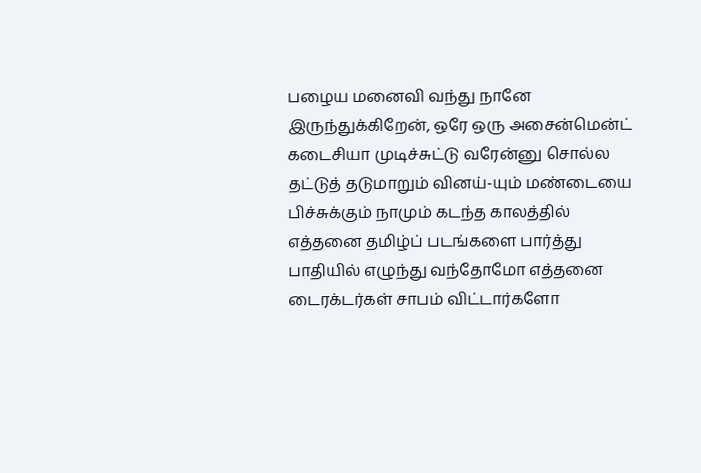பழைய மனைவி வந்து நானே இருந்துக்கிறேன், ஒரே ஒரு அசைன்மென்ட் கடைசியா முடிச்சுட்டு வரேன்னு சொல்ல தட்டுத் தடுமாறும் வினய்-யும் மண்டையை பிச்சுக்கும் நாமும் கடந்த காலத்தில் எத்தனை தமிழ்ப் படங்களை பார்த்து பாதியில் எழுந்து வந்தோமோ எத்தனை டைரக்டர்கள் சாபம் விட்டார்களோ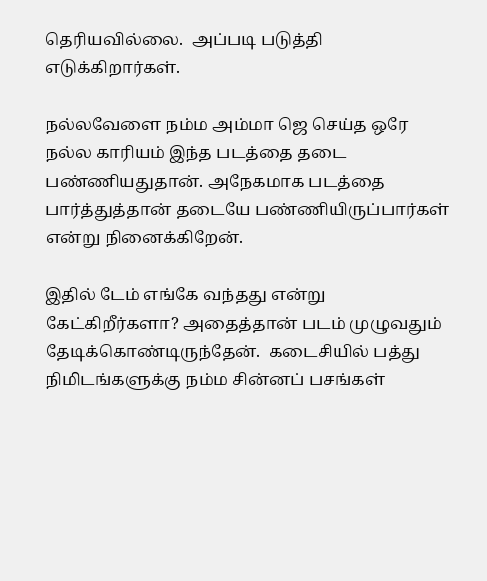தெரியவில்லை.  அப்படி படுத்தி எடுக்கிறார்கள்.

நல்லவேளை நம்ம அம்மா ஜெ செய்த ஒரே நல்ல காரியம் இந்த படத்தை தடை பண்ணியதுதான். அநேகமாக படத்தை பார்த்துத்தான் தடையே பண்ணியிருப்பார்கள் என்று நினைக்கிறேன்.

இதில் டேம் எங்கே வந்தது என்று கேட்கிறீர்களா? அதைத்தான் படம் முழுவதும் தேடிக்கொண்டிருந்தேன்.  கடைசியில் பத்து நிமிடங்களுக்கு நம்ம சின்னப் பசங்கள்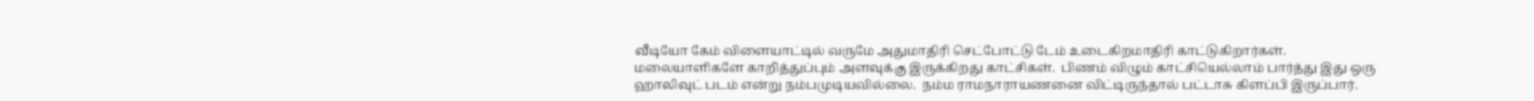வீடியோ கேம் விளையாட்டில் வருமே அதுமாதிரி செட்போட்டு டேம் உடைகிறமாதிரி காட்டுகிறார்கள்.  மலையாளிகளே காறித்துப்பும் அளவுக்கு இருக்கிறது காட்சிகள்.  பிணம் விழும் காட்சியெல்லாம் பார்த்து இது ஒரு ஹாலிவுட் படம் என்று நம்பமுடியவில்லை.  நம்ம ராமநாராயணனை விட்டிருந்தால் பட்டாசு கிளப்பி இருப்பார்.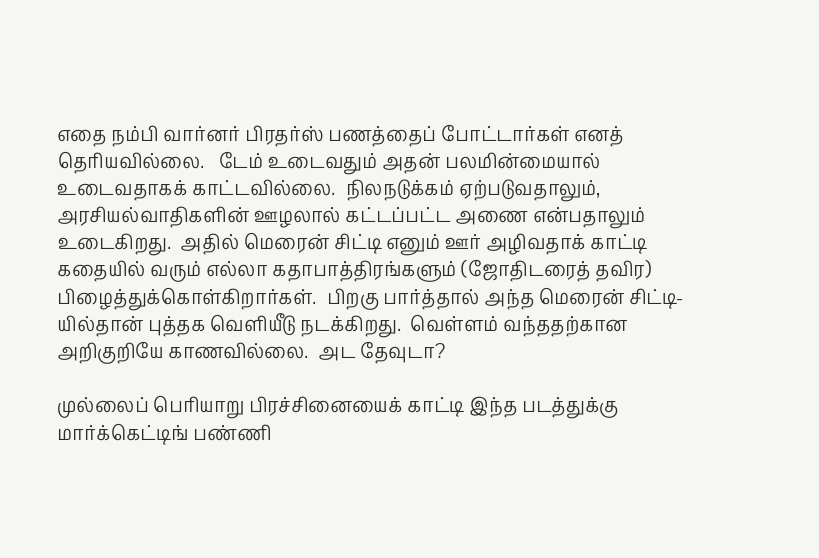எதை நம்பி வார்னர் பிரதர்ஸ் பணத்தைப் போட்டார்கள் எனத் தெரியவில்லை.   டேம் உடைவதும் அதன் பலமின்மையால் உடைவதாகக் காட்டவில்லை.  நிலநடுக்கம் ஏற்படுவதாலும், அரசியல்வாதிகளின் ஊழலால் கட்டப்பட்ட அணை என்பதாலும் உடைகிறது.  அதில் மெரைன் சிட்டி எனும் ஊர் அழிவதாக் காட்டி கதையில் வரும் எல்லா கதாபாத்திரங்களும் (ஜோதிடரைத் தவிர) பிழைத்துக்கொள்கிறார்கள்.  பிறகு பார்த்தால் அந்த மெரைன் சிட்டி-யில்தான் புத்தக வெளியீடு நடக்கிறது.  வெள்ளம் வந்ததற்கான அறிகுறியே காணவில்லை.  அட தேவுடா?

முல்லைப் பெரியாறு பிரச்சினையைக் காட்டி இந்த படத்துக்கு மார்க்கெட்டிங் பண்ணி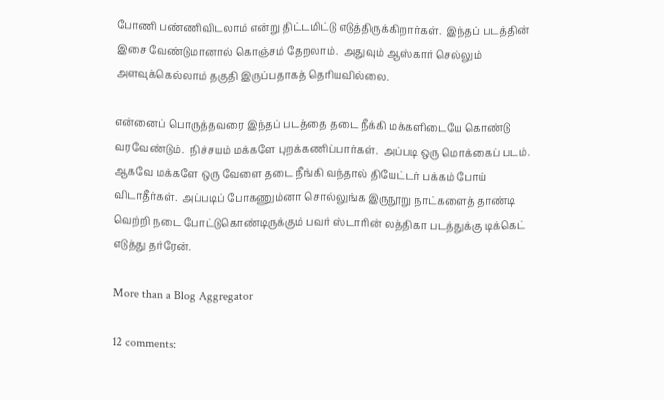போணி பண்ணிவிடலாம் என்று திட்டமிட்டு எடுத்திருக்கிறார்கள்.  இந்தப் படத்தின் இசை வேண்டுமானால் கொஞ்சம் தேறலாம்.  அதுவும் ஆஸ்கார் செல்லும் அளவுக்கெல்லாம் தகுதி இருப்பதாகத் தெரியவில்லை.

என்னைப் பொருத்தவரை இந்தப் படத்தை தடை நீக்கி மக்களிடையே கொண்டு வரவேண்டும்.  நிச்சயம் மக்களே புறக்கணிப்பார்கள்.  அப்படி ஒரு மொக்கைப் படம்.  ஆகவே மக்களே ஒரு வேளை தடை நீங்கி வந்தால் தியேட்டர் பக்கம் போய் விடாதீர்கள்.  அப்படிப் போகணும்னா சொல்லுங்க இருநூறு நாட்களைத் தாண்டி வெற்றி நடை போட்டுகொண்டிருக்கும் பவர் ஸ்டாரின் லத்திகா படத்துக்கு டிக்கெட் எடுத்து தர்ரேன்.

More than a Blog Aggregator

12 comments: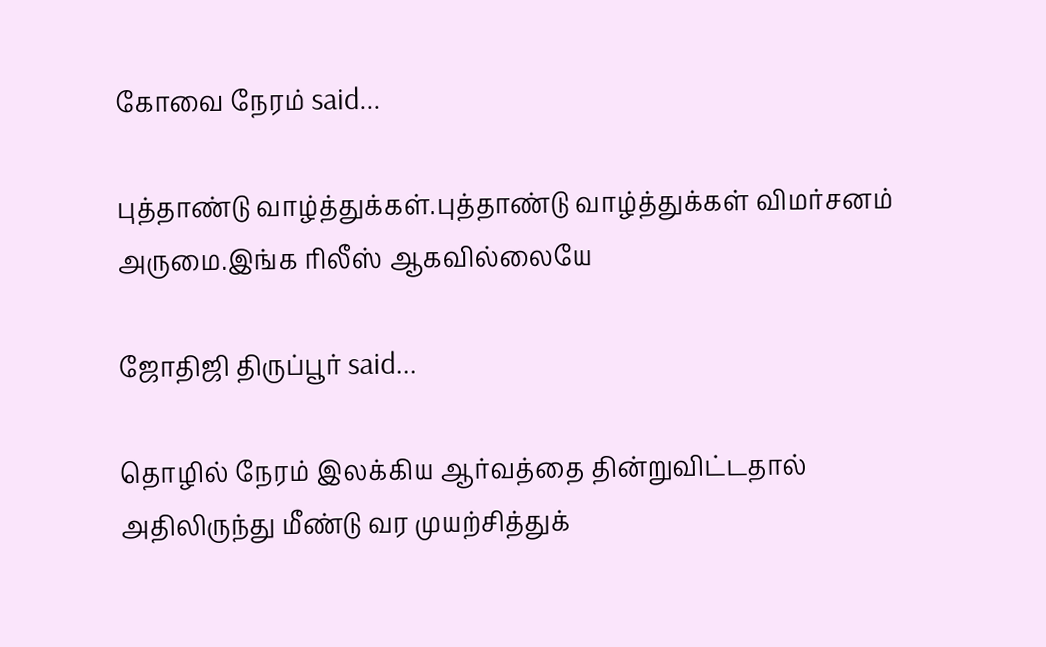கோவை நேரம் said...

புத்தாண்டு வாழ்த்துக்கள்.புத்தாண்டு வாழ்த்துக்கள் விமர்சனம் அருமை.இங்க ரிலீஸ் ஆகவில்லையே

ஜோதிஜி திருப்பூர் said...

தொழில் நேரம் இலக்கிய ஆர்வத்தை தின்றுவிட்டதால் அதிலிருந்து மீண்டு வர முயற்சித்துக்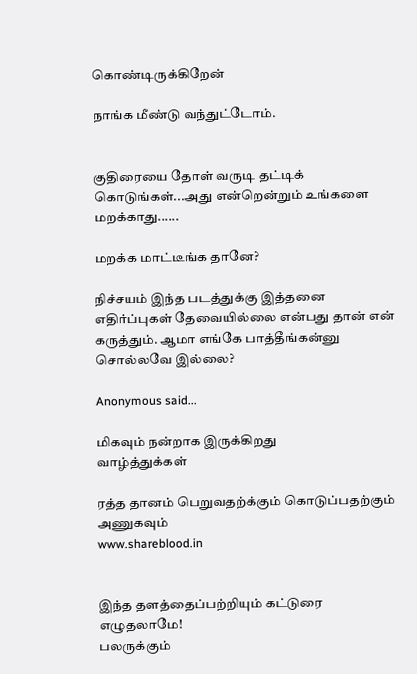கொண்டிருக்கிறேன்

நாங்க மீண்டு வந்துட்டோம்.


குதிரையை தோள் வருடி தட்டிக் கொடுங்கள்...அது என்றென்றும் உங்களை மறக்காது......

மறக்க மாட்டீங்க தானே?

நிச்சயம் இந்த படத்துக்கு இத்தனை எதிர்ப்புகள் தேவையில்லை என்பது தான் என் கருத்தும். ஆமா எங்கே பாத்தீங்கன்னு சொல்லவே இல்லை?

Anonymous said...

மிகவும் நன்றாக இருக்கிறது
வாழ்த்துக்கள்

ரத்த தானம் பெறுவதற்க்கும் கொடுப்பதற்கும் அணுகவும்
www.shareblood.in


இந்த தளத்தைப்பற்றியும் கட்டுரை எழுதலாமே!
பலருக்கும்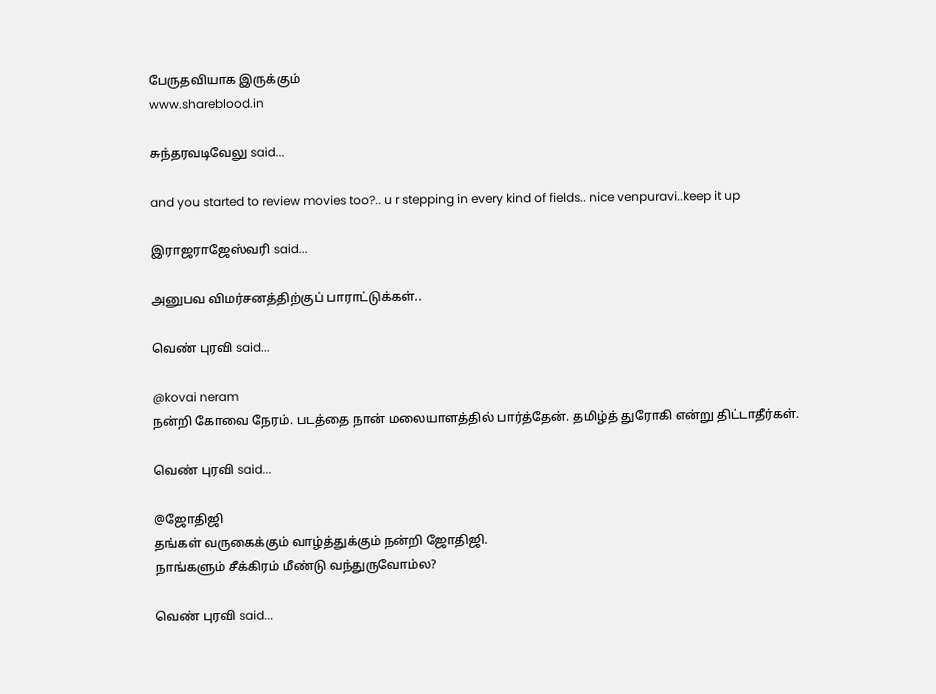பேருதவியாக இருக்கும்
www.shareblood.in

சுந்தரவடிவேலு said...

and you started to review movies too?.. u r stepping in every kind of fields.. nice venpuravi..keep it up

இராஜராஜேஸ்வரி said...

அனுபவ விமர்சனத்திற்குப் பாராட்டுக்கள்..

வெண் புரவி said...

@kovai neram
நன்றி கோவை நேரம். படத்தை நான் மலையாளத்தில் பார்த்தேன். தமிழ்த் துரோகி என்று திட்டாதீர்கள்.

வெண் புரவி said...

@ஜோதிஜி
தங்கள் வருகைக்கும் வாழ்த்துக்கும் நன்றி ஜோதிஜி.
நாங்களும் சீக்கிரம் மீண்டு வந்துருவோம்ல?

வெண் புரவி said...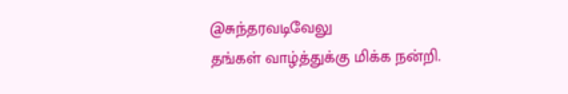@சுந்தரவடிவேலு
தங்கள் வாழ்த்துக்கு மிக்க நன்றி.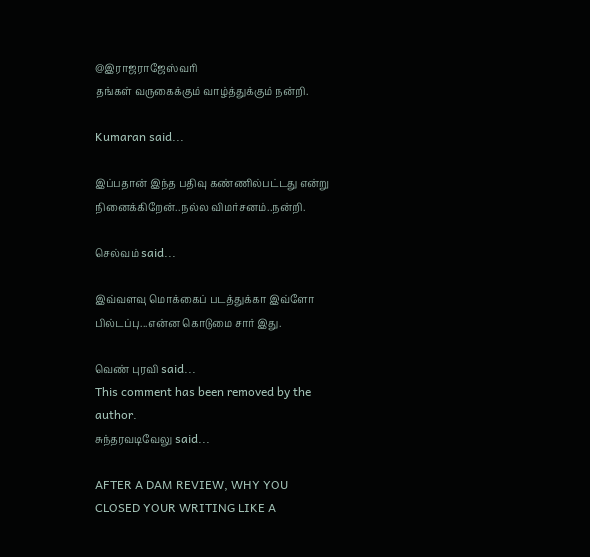@இராஜராஜேஸ்வரி
தங்கள் வருகைக்கும் வாழ்த்துக்கும் நன்றி.

Kumaran said...

இப்பதான் இந்த பதிவு கண்ணில்பட்டது என்று நினைக்கிறேன்..நல்ல விமர்சனம்..நன்றி.

செல்வம் said...

இவ்வளவு மொக்கைப் படத்துக்கா இவ்ளோ பில்டப்பு...என்ன கொடுமை சார் இது.

வெண் புரவி said...
This comment has been removed by the author.
சுந்தரவடிவேலு said...

AFTER A DAM REVIEW, WHY YOU CLOSED YOUR WRITING LIKE A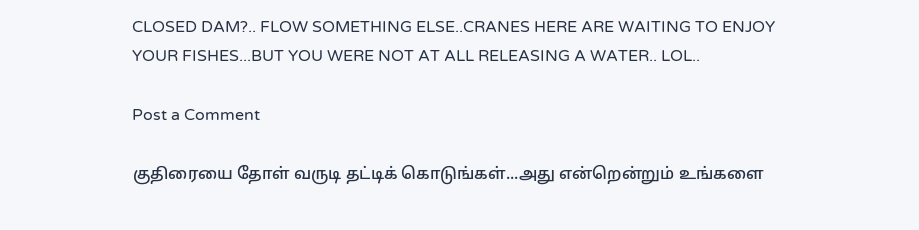CLOSED DAM?.. FLOW SOMETHING ELSE..CRANES HERE ARE WAITING TO ENJOY YOUR FISHES...BUT YOU WERE NOT AT ALL RELEASING A WATER.. LOL..

Post a Comment

குதிரையை தோள் வருடி தட்டிக் கொடுங்கள்...அது என்றென்றும் உங்களை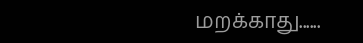மறக்காது......